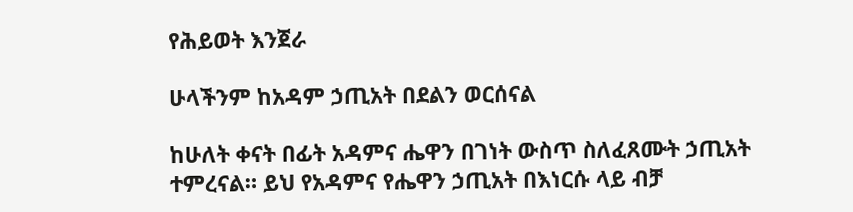የሕይወት እንጀራ

ሁላችንም ከአዳም ኃጢአት በደልን ወርሰናል

ከሁለት ቀናት በፊት አዳምና ሔዋን በገነት ውስጥ ስለፈጸሙት ኃጢአት ተምረናል። ይህ የአዳምና የሔዋን ኃጢአት በእነርሱ ላይ ብቻ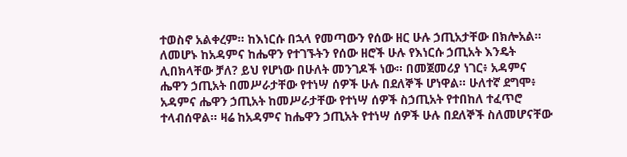ተወስኖ አልቀረም። ከእነርሱ በኋላ የመጣውን የሰው ዘር ሁሉ ኃጢአታቸው በክሎአል። ለመሆኑ ከአዳምና ከሔዋን የተገኙትን የሰው ዘሮች ሁሉ የእነርሱ ኃጢአት እንዴት ሊበክላቸው ቻለ? ይህ የሆነው በሁለት መንገዶች ነው። በመጀመሪያ ነገር፥ አዳምና ሔዋን ኃጢአት በመሥራታቸው የተነሣ ሰዎች ሁሉ በደለኞች ሆነዋል። ሁለተኛ ደግሞ፥ አዳምና ሔዋን ኃጢአት ከመሥራታቸው የተነሣ ሰዎች ስኃጢአት የተበከለ ተፈጥሮ ተላብሰዋል። ዛሬ ከአዳምና ከሔዋን ኃጢአት የተነሣ ሰዎች ሁሉ በደለኞች ስለመሆናቸው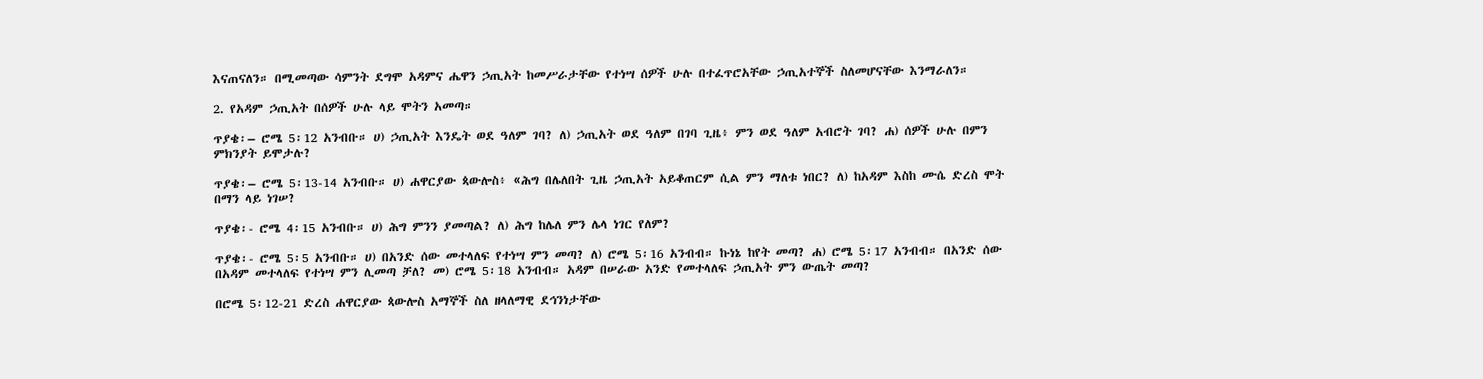እናጠናለን። በሚመጣው ሳምንት ደግሞ አዳምና ሔዋን ኃጢአት ከመሥራታቸው የተነሣ ሰዎች ሁሉ በተፈጥሮአቸው ኃጢአተኞች ስለመሆናቸው እንማራለን።

2. የአዳም ኃጢአት በሰዎች ሁሉ ላይ ሞትን አመጣ።

ጥያቄ፡– ሮሜ 5፡12 አንብቡ። ሀ) ኃጢአት እንዴት ወደ ዓለም ገባ? ለ) ኃጢአት ወደ ዓለም በገባ ጊዜ፥ ምን ወደ ዓለም አብሮት ገባ? ሐ) ሰዎች ሁሉ በምን ምክንያት ይሞታሉ?

ጥያቄ፡– ሮሜ 5፡13-14 አንብቡ። ሀ) ሐዋርያው ጳውሎስ፥ «ሕግ በሌለበት ጊዜ ኃጢአት አይቆጠርም ሲል ምን ማለቱ ነበር? ለ) ከአዳም እስከ ሙሴ ድረስ ሞት በማን ላይ ነገሠ?

ጥያቄ፡- ሮሜ 4፡15 አንብቡ። ሀ) ሕግ ምንን ያመጣል? ለ) ሕግ ከሌለ ምን ሌላ ነገር የለም?

ጥያቄ፡- ሮሜ 5፡5 አንብቡ። ሀ) በአንድ ሰው መተላለፍ የተነሣ ምን መጣ? ለ) ሮሜ 5፡16 አንብብ። ኩነኔ ከየት መጣ? ሐ) ሮሜ 5፡17 አንብብ። በአንድ ሰው በአዳም መተላለፍ የተነሣ ምን ሊመጣ ቻለ? መ) ሮሜ 5፡18 አንብብ። አዳም በሠራው አንድ የመተላለፍ ኃጢአት ምን ውጤት መጣ?

በሮሜ 5፡12-21 ድረስ ሐዋርያው ጳውሎስ አማኞች ስለ ዘላለማዊ ደኅንነታቸው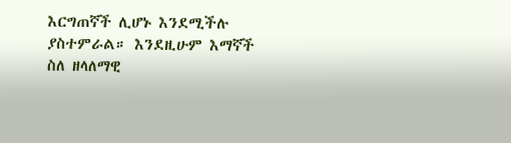እርግጠኛች ሊሆኑ እንደሚችሉ ያስተምራል። እንደዚሁም እማኛች ስለ ዘላለማዊ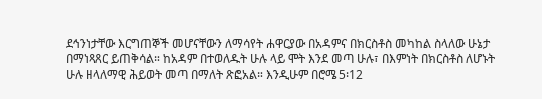ደኅንነታቸው እርግጠኞች መሆናቸውን ለማሳየት ሐዋርያው በአዳምና በክርስቶስ መካከል ስላለው ሁኔታ በማነጻጸር ይጠቅሳል። ከአዳም በተወለዱት ሁሉ ላይ ሞት እንደ መጣ ሁሉ፣ በእምነት በክርስቶስ ለሆኑት ሁሉ ዘላለማዊ ሕይወት መጣ በማለት ጽፎአል። እንዲሁም በሮሜ 5፡12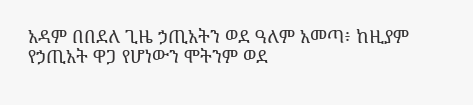አዳም በበደለ ጊዜ ኃጢአትን ወደ ዓለም አመጣ፥ ከዚያም የኃጢአት ዋጋ የሆነውን ሞትንም ወደ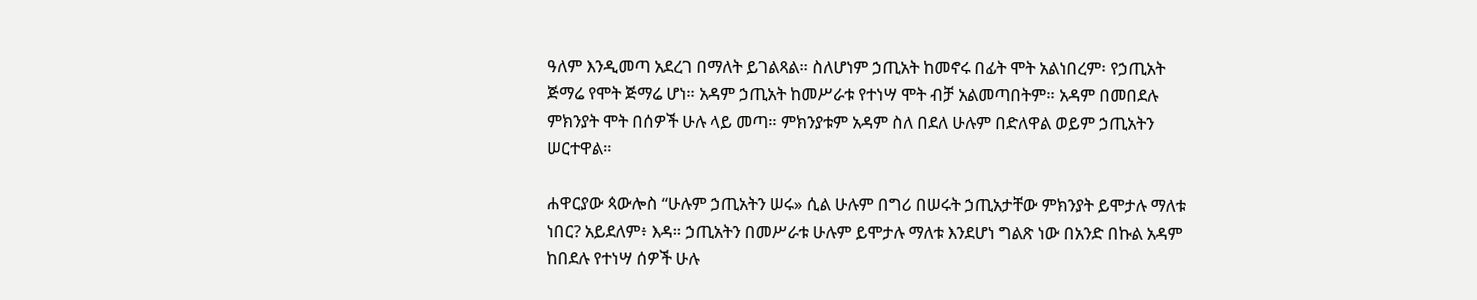ዓለም እንዲመጣ አደረገ በማለት ይገልጻል። ስለሆነም ኃጢአት ከመኖሩ በፊት ሞት አልነበረም፡ የኃጢአት ጅማሬ የሞት ጅማሬ ሆነ። አዳም ኃጢአት ከመሥራቱ የተነሣ ሞት ብቻ አልመጣበትም። አዳም በመበደሉ ምክንያት ሞት በሰዎች ሁሉ ላይ መጣ። ምክንያቱም አዳም ስለ በደለ ሁሉም በድለዋል ወይም ኃጢአትን ሠርተዋል።

ሐዋርያው ጳውሎስ “ሁሉም ኃጢአትን ሠሩ» ሲል ሁሉም በግሪ በሠሩት ኃጢአታቸው ምክንያት ይሞታሉ ማለቱ ነበር? አይደለም፥ እዳ። ኃጢአትን በመሥራቱ ሁሉም ይሞታሉ ማለቱ እንደሆነ ግልጽ ነው በአንድ በኩል አዳም ከበደሉ የተነሣ ሰዎች ሁሉ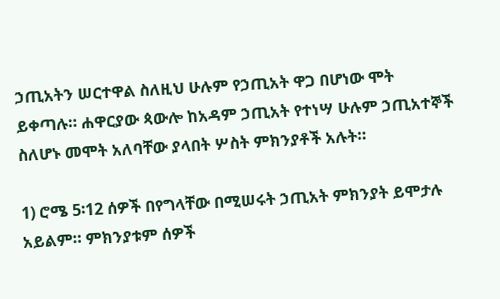ኃጢአትን ሠርተዋል ስለዚህ ሁሉም የኃጢአት ዋጋ በሆነው ሞት ይቀጣሉ። ሐዋርያው ጳውሎ ከአዳም ኃጢአት የተነሣ ሁሉም ኃጢአተኞች ስለሆኑ መሞት አለባቸው ያላበት ሦስት ምክንያቶች አሉት።

1) ሮሜ 5፡12 ሰዎች በየግላቸው በሚሠሩት ኃጢአት ምክንያት ይሞታሉ አይልም። ምክንያቱም ሰዎች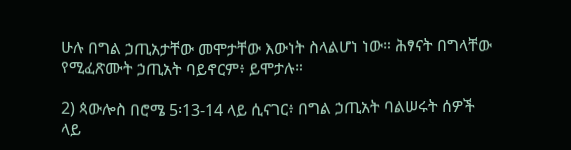ሁሉ በግል ኃጢአታቸው መሞታቸው እውነት ስላልሆነ ነው። ሕፃናት በግላቸው የሚፈጽሙት ኃጢአት ባይኖርም፥ ይሞታሉ።

2) ጳውሎስ በሮሜ 5፡13-14 ላይ ሲናገር፥ በግል ኃጢአት ባልሠሩት ሰዎች ላይ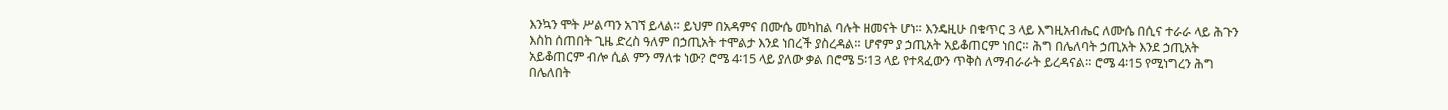እንኳን ሞት ሥልጣን አገኘ ይላል። ይህም በአዳምና በሙሴ መካከል ባሉት ዘመናት ሆነ። እንዴዚሁ በቁጥር 3 ላይ እግዚአብሔር ለሙሴ በሲና ተራራ ላይ ሕጉን እስከ ሰጠበት ጊዜ ድረስ ዓለም በኃጢአት ተሞልታ እንደ ነበረች ያስረዳል። ሆኖም ያ ኃጢአት አይቆጠርም ነበር። ሕግ በሌለባት ኃጢአት እንደ ኃጢአት አይቆጠርም ብሎ ሲል ምን ማለቱ ነው? ሮሜ 4፡15 ላይ ያለው ቃል በሮሜ 5፡13 ላይ የተጻፈውን ጥቅስ ለማብራራት ይረዳናል። ሮሜ 4፡15 የሚነግረን ሕግ በሌለበት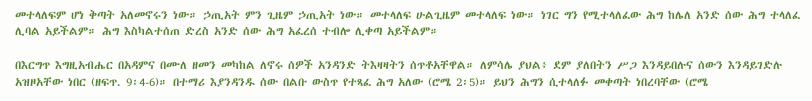መተላለፍም ሆነ ቅጣት አለመኖሩን ነው። ኃጢአት ምን ጊዜም ኃጢአት ነው። መተላለፍ ሁልጊዜም መተላለፍ ነው። ነገር ግን የሚተላለፈው ሕግ ከሌለ አንድ ሰው ሕግ ተላለፈ ሊባል አይችልም። ሕግ እስካልተሰጠ ድረስ አንድ ሰው ሕግ አፈረሰ ተብሎ ሊቀጣ አይችልም።

በእርግጥ እግዚአብሔር በአዳምና በሙለ ዘመን መካከል ለኖሩ ሰዎች አንዳንድ ትእዛዛትን ሰጥቶአቸዋል። ለምሳሌ ያህል፥ ደም ያለበትን ሥጋ እንዳይበሉና ሰውን እንዳይገድሉ አዝዞአቸው ነበር (ዘፍጥ. 9፡4-6)። በተማሪ እያንዳንዱ ሰው በልቡ ውስጥ የተጻፈ ሕግ አለው (ሮሜ 2፡5)። ይህን ሕግን ሲተላለፉ መቀጣት ነበረባቸው (ሮሜ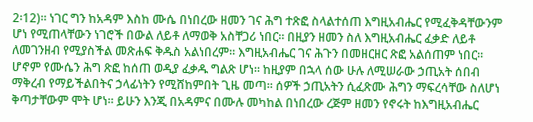2፡12)። ነገር ግን ከአዳም እስከ ሙሴ በነበረው ዘመን ገና ሕግ ተጽፎ ስላልተሰጠ እግዚአብሔር የሚፈቅዳቸውንም ሆነ የሚጠላቸውን ነገሮች በውል ለይቶ ለማወቅ አስቸጋሪ ነበር። በዚያን ዘመን ስለ እግዚአብሔር ፈቃድ ለይቶ ለመገንዘብ የሚያስችል መጽሐፍ ቅዱስ አልነበረም። እግዚአብሔር ገና ሕጉን በመዘርዘር ጽፎ አልሰጠም ነበር። ሆኖም የሙሴን ሕግ ጽፎ ከሰጠ ወዲያ ፈቃዱ ግልጽ ሆነ። ከዚያም በኋላ ሰው ሁሉ ለሚሠራው ኃጢአት ሰበብ ማቅረብ የማይችልበትና ኃላፊነትን የሚሸከምበት ጊዜ መጣ። ሰዎች ኃጢአትን ሲፈጽሙ ሕግን ማፍረሳቸው ስለሆነ ቅጣታቸውም ሞት ሆነ። ይሁን እንጂ በአዳምና በሙሉ መካከል በነበረው ረጅም ዘመን የኖሩት ከእግዚአብሔር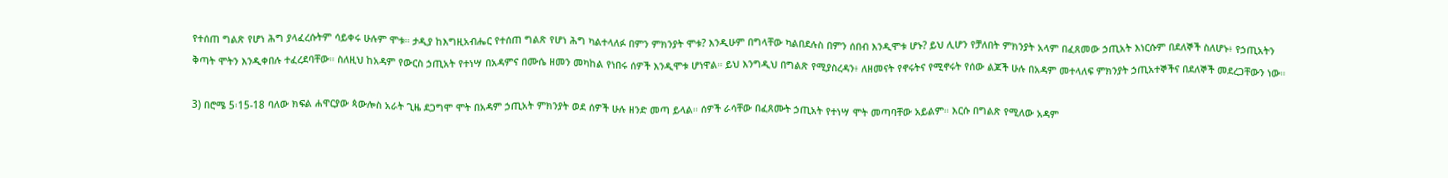የተሰጠ ግልጽ የሆነ ሕግ ያላፈረሱትም ሳይቀሩ ሁሉም ሞቱ። ታዲያ ከእግዚአብሔር የተሰጠ ግልጽ የሆነ ሕግ ካልተላለፉ በምን ምክንያት ሞቱ? እንዲሁም በግላቸው ካልበደሉስ በምን ሰበብ እንዲሞቱ ሆኑ? ይህ ሊሆን የቻለበት ምክንያት አላም በፈጸመው ኃጢአት እነርሱም በደለኞች ስለሆኑ፥ የኃጢአትን ቅጣት ሞትን እንዲቀበሉ ተፈረደባቸው። ስለዚህ ከአዳም የውርስ ኃጢአት የተነሣ በአዳምና በሙሴ ዘመን መካከል የነበሩ ሰዎች እንዲሞቱ ሆነዋል። ይህ እንግዲህ በግልጽ የሚያስረዳን፥ ለዘመናት የኖሩትና የሚኖሩት የሰው ልጆች ሁሉ በአዳም መተላለፍ ምክንያት ኃጢአተኞችና በደለኞች መደረጋቸውን ነው።

3) በሮሜ 5፡15-18 ባለው ክፍል ሐዋርያው ጳውሎስ አራት ጊዜ ደጋግሞ ሞት በአዳም ኃጢአት ምክንያት ወደ ሰዎች ሁሉ ዘንድ መጣ ይላል። ሰዎች ራሳቸው በፈጸሙት ኃጢአት የተነሣ ሞት መጣባቸው አይልም። እርሱ በግልጽ የሚለው አዳም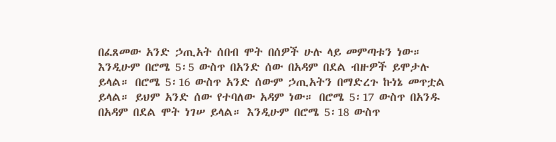በፈጸመው አንድ ኃጢአት ሰበብ ሞት በሰዎች ሁሉ ላይ መምጣቱን ነው። እንዲሁም በሮሜ 5፡5 ውስጥ በአንድ ሰው በአዳም በደል ብዙዎች ይሞታሉ ይላል። በሮሜ 5፡16 ውስጥ አንድ ሰውም ኃጢአትን በማድረጉ ኩነኔ መጥቷል ይላል። ይህም አንድ ሰው የተባለው አዳም ነው። በሮሜ 5፡17 ውስጥ በአንዱ በአዳም በደል ሞት ነገሠ ይላል። እንዲሁም በሮሜ 5፡18 ውስጥ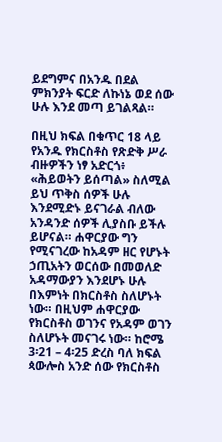ይደግምና በአንዱ በደል ምክንያት ፍርድ ለኩነኔ ወደ ሰው ሁሉ እንደ መጣ ይገልጻል።

በዚህ ክፍል በቁጥር 18 ላይ የአንዱ የክርስቶስ የጽድቅ ሥራ ብዙዎችን ነፃ አድርጎ፥ «ሕይወትን ይሰጣል» ስለሚል ይህ ጥቅስ ሰዎች ሁሉ እንደሚድኑ ይናገራል ብለው አንዳንድ ሰዎች ሊያስቡ ይችሉ ይሆናል። ሐዋርያው ግን የሚናገረው ከአዳም ዘር የሆኑት ኃጢአትን ወርሰው በመወለድ አዳማውያን እንደሆኑ ሁሉ በእምነት በክርስቶስ ስለሆኑት ነው። በዚህም ሐዋርያው የክርስቶስ ወገንና የአዳም ወገን ስለሆኑት መናገሩ ነው። ከሮሜ 3፡21 – 4፡25 ድረስ ባለ ክፍል ጳውሎስ አንድ ሰው የክርስቶስ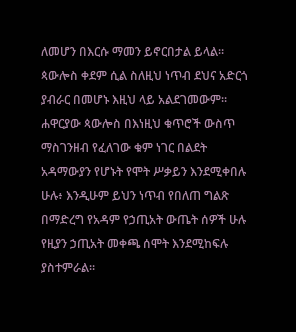ለመሆን በእርሱ ማመን ይኖርበታል ይላል። ጳውሎስ ቀደም ሲል ስለዚህ ነጥብ ደህና አድርጎ ያብራር በመሆኑ እዚህ ላይ አልደገመውም። ሐዋርያው ጳውሎስ በእነዚህ ቁጥሮች ውስጥ ማስገንዘብ የፈለገው ቁም ነገር በልደት አዳማውያን የሆኑት የሞት ሥቃይን እንደሚቀበሉ ሁሉ፥ እንዲሁም ይህን ነጥብ የበለጠ ግልጽ በማድረግ የአዳም የኃጢአት ውጤት ሰዎች ሁሉ የዚያን ኃጢአት መቀጫ ሰሞት እንደሚከፍሉ ያስተምራል።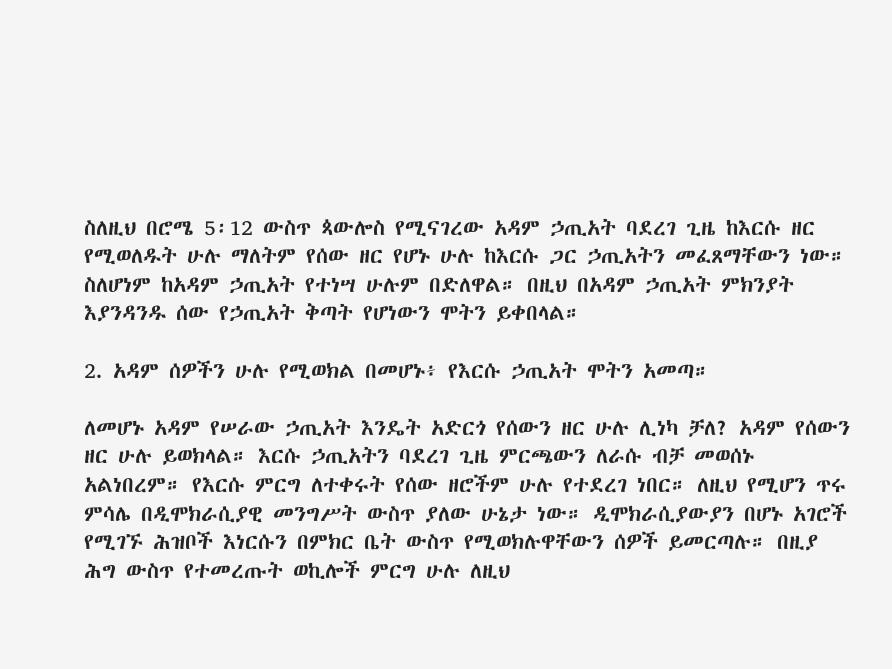ስለዚህ በሮሜ 5፡12 ውስጥ ጳውሎስ የሚናገረው አዳም ኃጢአት ባደረገ ጊዜ ከእርሱ ዘር የሚወለዱት ሁሉ ማለትም የሰው ዘር የሆኑ ሁሉ ከእርሱ ጋር ኃጢአትን መፈጸማቸውን ነው። ስለሆነም ከአዳም ኃጢአት የተነሣ ሁሉም በድለዋል። በዚህ በአዳም ኃጢአት ምክንያት እያንዳንዱ ሰው የኃጢአት ቅጣት የሆነውን ሞትን ይቀበላል።

2. አዳም ሰዎችን ሁሉ የሚወክል በመሆኑ፥ የእርሱ ኃጢአት ሞትን አመጣ።

ለመሆኑ አዳም የሠራው ኃጢአት እንዴት አድርጎ የሰውን ዘር ሁሉ ሊነካ ቻለ? አዳም የሰውን ዘር ሁሉ ይወክላል። እርሱ ኃጢአትን ባደረገ ጊዜ ምርጫውን ለራሱ ብቻ መወሰኑ አልነበረም። የእርሱ ምርግ ለተቀሩት የሰው ዘሮችም ሁሉ የተደረገ ነበር። ለዚህ የሚሆን ጥሩ ምሳሌ በዲሞክራሲያዊ መንግሥት ውስጥ ያለው ሁኔታ ነው። ዲሞክራሲያውያን በሆኑ አገሮች የሚገኙ ሕዝቦች እነርሱን በምክር ቤት ውስጥ የሚወክሉዋቸውን ሰዎች ይመርጣሉ። በዚያ ሕግ ውስጥ የተመረጡት ወኪሎች ምርግ ሁሉ ለዚህ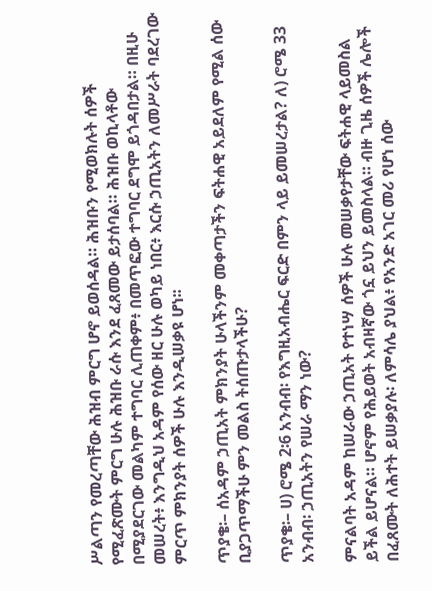ሥልጣን የመረጣቸው ሕዝብ ምርግ ሆኖ ይወሰዳል። ሕዝቡን የሚወክሉት ሰዎች የሚፈጽሙት ምርግ ሁሉ ሕዝቡ ራሱ እንደ ፈጸመው ይታሰባል። ሕዝቡ ወኪላቶው በሚያደርገው መልካም ተግባር ሊጠቀም፥ በመጥፎው ተግባር ደግሞ ይጎዳበታል። በዚሁ መሠረት፥ እንግዲህ አዳም የሰው ዘር ሁሉ ወካይ ነበር፥ እርሱ ኃጢአትን ለመሥራት ባደረገው ምርጥ ምክንያት ሰዎች ሁሉ እንዲሠቃዩ ሆነ፡፡

ጥያቄ፡– ሰአዳም ኃጢአት ምክንያት ሁላችንም መቀጣታችን ፍትሐዊ አይደለም የሚል ሰው ቢያጋጥማችሁ ምን መልስ ትሰጡታላችሁ?

ጥያቄ፡– ሀ) ሮሜ 2፡6 አንብብ፡ የእግዚአብሔር ፍርድ በምን ላይ ይመሠረታል? ለ) ሮሜ 33 አንብብ፡ ኃጢአትን የሠራ ማን ነው?

ምናልባት አዳም ከሠራው ኃጢአት የተነሣ ሰዎች ሁሉ መሠቃየታቸው ፍትሐዊ ላይመስል ይችል ይሆናል። ሆኖም የሕይወት አብዛኛው ጎኗ ይህን ይመስላል። ብዙ ጊዜ ሰዎች ሌሎች በፈጸሙት ለሕተት ይሠቃያሉ፡ ለምሳሌ ያህል፥ የአንድ አገር መሪ የሆነ ሰው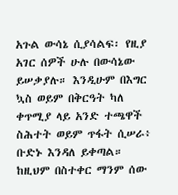አጉል ውሳኔ ሲያሳልፍ፡ የዚያ አገር ሰዎች ሁሉ በውሳኔው ይሠቃያሉ። እንዲሁም በእግር ኳስ ወይም በቅርዓት ካለ ቀጥሚያ ላይ አንድ ተጫዋች ስሕተት ወይም ጥፋት ሲሠራ፥ ቡድኑ እንዳለ ይቀጣል። ከዚህም በስተቀር ማንም ሰው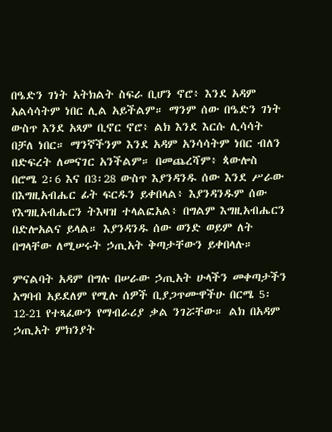በዔድን ገነት አትክልት ስፍራ ቢሆን ኖሮ፥ እንደ አዳም አልሳሳትም ነበር ሊል አይችልም። ማንም ሰው በዔድን ገነት ውስጥ እንደ አጻም ቢኖር ኖሮ፥ ልክ እንደ እርሱ ሊሳሳት በቻለ ነበር። ማንኛችንም እንደ አዳም አንሳሳትም ነበር ብለን በድፍረት ለመናገር አንችልም። በመጨረሻም፥ ጳውሎስ በሮሜ 2፡6 እና በ3፡28 ውስጥ እያንዳንዱ ሰው እንደ ሥራው በእግዚአብሔር ፊት ፍርዱን ይቀበላል፥ እያንዳንዱም ሰው የእግዚአብሔርን ትእዛዝ ተላልፎአል፥ በግልም እግዚአብሔርን በድሎአልና ይላል። እያንዳንዱ ሰው ወንድ ወይም ለት በግላቸው ለሚሠሩት ኃጢአት ቅጣታቸውን ይቀበላሉ።

ምናልባት አዳም በግሉ በሠራው ኃጢአት ሁላችን መቀጣታችን አግባብ አይደለም የሚሉ ሰዎች ቢያጋጥሙዋችሁ በርሜ 5፡12-21 የተጻፈውን የማብራሪያ ቃል ንገሯቸው። ልክ በአዳም ኃጢአት ምክንያት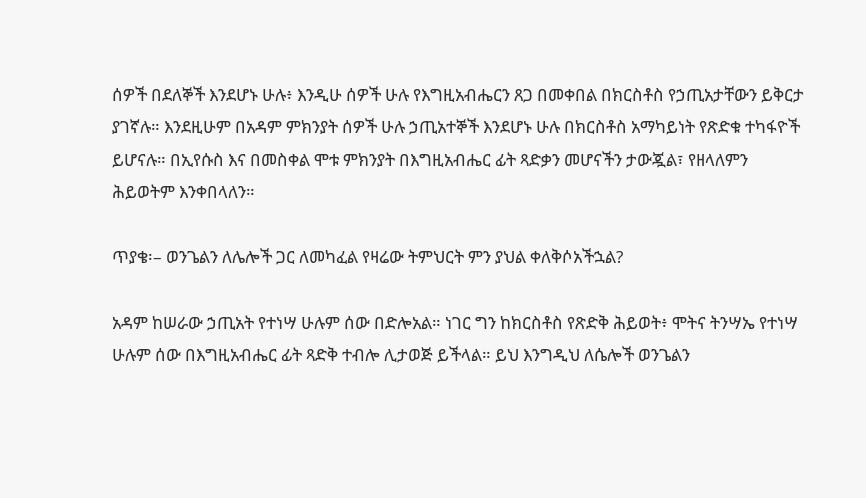ሰዎች በደለኞች እንደሆኑ ሁሉ፥ እንዲሁ ሰዎች ሁሉ የእግዚአብሔርን ጸጋ በመቀበል በክርስቶስ የኃጢአታቸውን ይቅርታ ያገኛሉ። እንደዚሁም በአዳም ምክንያት ሰዎች ሁሉ ኃጢአተኞች እንደሆኑ ሁሉ በክርስቶስ አማካይነት የጽድቁ ተካፋዮች ይሆናሉ። በኢየሱስ እና በመስቀል ሞቱ ምክንያት በእግዚአብሔር ፊት ጻድቃን መሆናችን ታውጇል፣ የዘላለምን ሕይወትም እንቀበላለን።

ጥያቄ፡– ወንጌልን ለሌሎች ጋር ለመካፈል የዛሬው ትምህርት ምን ያህል ቀለቅሶአችኋል?

አዳም ከሠራው ኃጢአት የተነሣ ሁሉም ሰው በድሎአል። ነገር ግን ከክርስቶስ የጽድቅ ሕይወት፥ ሞትና ትንሣኤ የተነሣ ሁሉም ሰው በእግዚአብሔር ፊት ጻድቅ ተብሎ ሊታወጅ ይችላል። ይህ እንግዲህ ለሴሎች ወንጌልን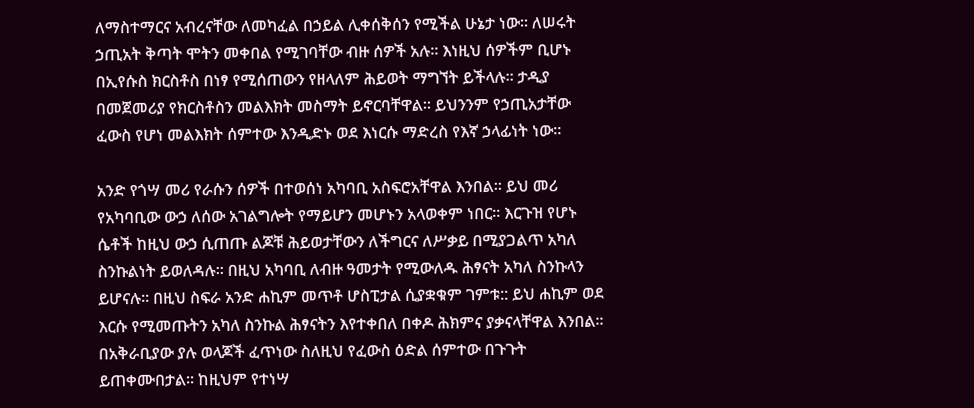ለማስተማርና አብረናቸው ለመካፈል በኃይል ሊቀሰቅሰን የሚችል ሁኔታ ነው። ለሠሩት ኃጢአት ቅጣት ሞትን መቀበል የሚገባቸው ብዙ ሰዎች አሉ። እነዚህ ሰዎችም ቢሆኑ በኢየሱስ ክርስቶስ በነፃ የሚሰጠውን የዘላለም ሕይወት ማግኘት ይችላሉ። ታዲያ በመጀመሪያ የክርስቶስን መልእክት መስማት ይኖርባቸዋል። ይህንንም የኃጢአታቸው ፈውስ የሆነ መልእክት ሰምተው እንዲድኑ ወደ እነርሱ ማድረስ የእኛ ኃላፊነት ነው።

አንድ የጎሣ መሪ የራሱን ሰዎች በተወሰነ አካባቢ አስፍሮአቸዋል እንበል። ይህ መሪ የአካባቢው ውኃ ለሰው አገልግሎት የማይሆን መሆኑን አላወቀም ነበር። እርጉዝ የሆኑ ሴቶች ከዚህ ውኃ ሲጠጡ ልጆቹ ሕይወታቸውን ለችግርና ለሥቃይ በሚያጋልጥ አካለ ስንኩልነት ይወለዳሉ። በዚህ አካባቢ ለብዙ ዓመታት የሚውለዱ ሕፃናት አካለ ስንኩላን ይሆናሉ። በዚህ ስፍራ አንድ ሐኪም መጥቶ ሆስፒታል ሲያቋቁም ገምቱ:: ይህ ሐኪም ወደ እርሱ የሚመጡትን አካለ ስንኩል ሕፃናትን እየተቀበለ በቀዶ ሕክምና ያቃናላቸዋል እንበል። በአቅራቢያው ያሉ ወላጆች ፈጥነው ስለዚህ የፈውስ ዕድል ሰምተው በጉጉት ይጠቀሙበታል። ከዚህም የተነሣ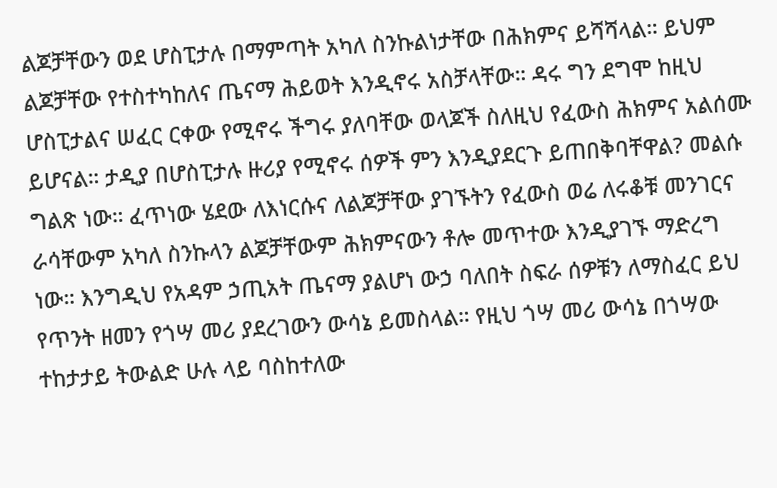ልጆቻቸውን ወደ ሆስፒታሉ በማምጣት አካለ ስንኩልነታቸው በሕክምና ይሻሻላል። ይህም ልጆቻቸው የተስተካከለና ጤናማ ሕይወት እንዲኖሩ አስቻላቸው። ዳሩ ግን ደግሞ ከዚህ ሆስፒታልና ሠፈር ርቀው የሚኖሩ ችግሩ ያለባቸው ወላጆች ስለዚህ የፈውስ ሕክምና አልሰሙ ይሆናል። ታዲያ በሆስፒታሉ ዙሪያ የሚኖሩ ሰዎች ምን እንዲያደርጉ ይጠበቅባቸዋል? መልሱ ግልጽ ነው። ፈጥነው ሄደው ለእነርሱና ለልጆቻቸው ያገኙትን የፈውስ ወሬ ለሩቆቹ መንገርና ራሳቸውም አካለ ስንኩላን ልጆቻቸውም ሕክምናውን ቶሎ መጥተው እንዲያገኙ ማድረግ ነው። እንግዲህ የአዳም ኃጢአት ጤናማ ያልሆነ ውኃ ባለበት ስፍራ ሰዎቹን ለማስፈር ይህ የጥንት ዘመን የጎሣ መሪ ያደረገውን ውሳኔ ይመስላል። የዚህ ጎሣ መሪ ውሳኔ በጎሣው ተከታታይ ትውልድ ሁሉ ላይ ባስከተለው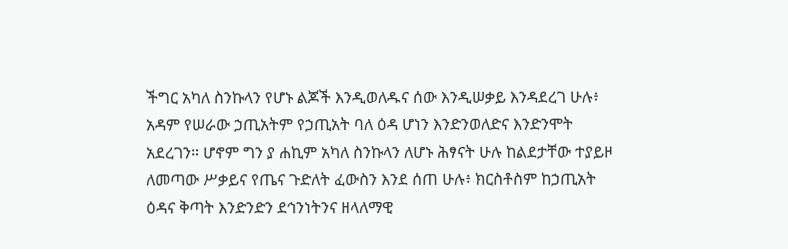ችግር አካለ ስንኩላን የሆኑ ልጆች እንዲወለዱና ሰው እንዲሠቃይ እንዳደረገ ሁሉ፥ አዳም የሠራው ኃጢአትም የኃጢአት ባለ ዕዳ ሆነን እንድንወለድና እንድንሞት አደረገን። ሆኖም ግን ያ ሐኪም አካለ ስንኩላን ለሆኑ ሕፃናት ሁሉ ከልደታቸው ተያይዞ ለመጣው ሥቃይና የጤና ጉድለት ፈውስን እንደ ሰጠ ሁሉ፥ ክርስቶስም ከኃጢአት ዕዳና ቅጣት እንድንድን ደኅንነትንና ዘላለማዊ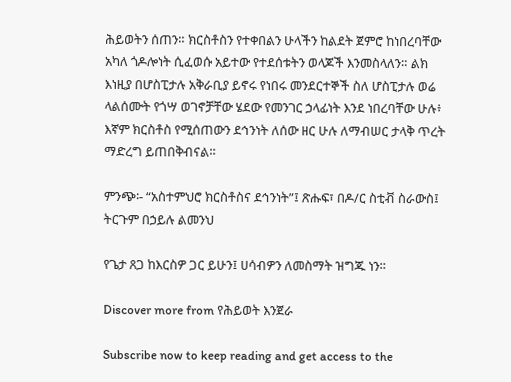ሕይወትን ሰጠን። ክርስቶስን የተቀበልን ሁላችን ከልደት ጀምሮ ከነበረባቸው አካለ ጎዶሎነት ሲፈወሱ አይተው የተደሰቱትን ወላጆች እንመስላለን። ልክ እነዚያ በሆስፒታሉ አቅራቢያ ይኖሩ የነበሩ መንደርተኞች ስለ ሆስፒታሉ ወሬ ላልሰሙት የጎሣ ወገኖቻቸው ሄደው የመንገር ኃላፊነት እንደ ነበረባቸው ሁሉ፥ እኛም ክርስቶስ የሚሰጠውን ደኅንነት ለሰው ዘር ሁሉ ለማብሠር ታላቅ ጥረት ማድረግ ይጠበቅብናል።

ምንጭ፡- “አስተምህሮ ክርስቶስና ደኅንነት”፤ ጽሑፍ፣ በዶ/ር ስቲቭ ስራውስ፤ ትርጉም በኃይሉ ልመንህ

የጌታ ጸጋ ከእርስዎ ጋር ይሁን፤ ሀሳብዎን ለመስማት ዝግጁ ነን።

Discover more from የሕይወት እንጀራ

Subscribe now to keep reading and get access to the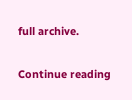full archive.

Continue reading